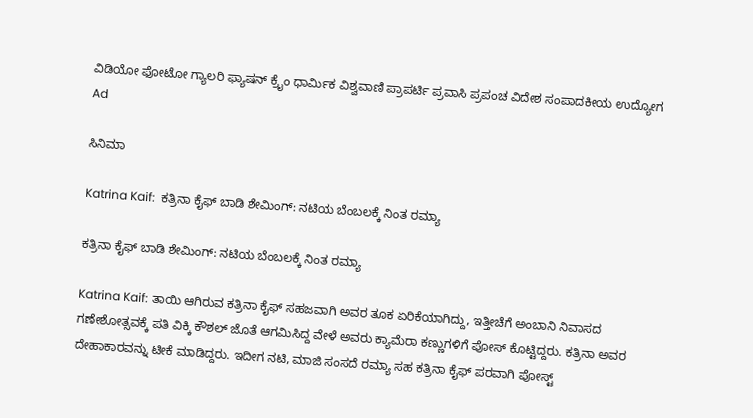ವಿಡಿಯೋ ಫೋಟೋ ಗ್ಯಾಲರಿ ಫ್ಯಾಷನ್ ಕ್ರೈಂ ಧಾರ್ಮಿಕ ವಿಶ್ವವಾಣಿ ಪ್ರಾಪರ್ಟಿ ಪ್ರವಾಸಿ ಪ್ರಪಂಚ ವಿದೇಶ ಸಂಪಾದಕೀಯ ಉದ್ಯೋಗ
Ad

ಸಿನಿಮಾ

Katrina Kaif:  ಕತ್ರಿನಾ ಕೈಫ್ ಬಾಡಿ ಶೇಮಿಂಗ್: ನಟಿಯ ಬೆಂಬಲಕ್ಕೆ ನಿಂತ ರಮ್ಯಾ

ಕತ್ರಿನಾ ಕೈಫ್ ಬಾಡಿ ಶೇಮಿಂಗ್: ನಟಿಯ ಬೆಂಬಲಕ್ಕೆ ನಿಂತ ರಮ್ಯಾ

Katrina Kaif: ತಾಯಿ ಆಗಿರುವ ಕತ್ರಿನಾ ಕೈಫ್ ಸಹಜವಾಗಿ ಅವರ ತೂಕ ಏರಿಕೆಯಾಗಿದ್ದು, ಇತ್ತೀಚೆಗೆ ಅಂಬಾನಿ ನಿವಾಸದ ಗಣೇಶೋತ್ಸವಕ್ಕೆ ಪತಿ ವಿಕ್ಕಿ ಕೌಶಲ್ ಜೊತೆ ಆಗಮಿಸಿದ್ದ ವೇಳೆ ಅವರು ಕ್ಯಾಮೆರಾ ಕಣ್ಣುಗಳಿಗೆ ಪೋಸ್ ಕೊಟ್ಟಿದ್ದರು. ಕತ್ರಿನಾ ಅವರ ದೇಹಾಕಾರವನ್ನು ಟೀಕೆ ಮಾಡಿದ್ದರು. ಇದೀಗ ನಟಿ, ಮಾಜಿ ಸಂಸದೆ ರಮ್ಯಾ ಸಹ ಕತ್ರಿನಾ ಕೈಫ್ ಪರವಾಗಿ ಪೋಸ್ಟ್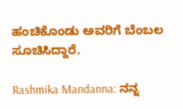ಹಂಚಿಕೊಂಡು ಅವರಿಗೆ ಬೆಂಬಲ ಸೂಚಿಸಿದ್ದಾರೆ.

Rashmika Mandanna: ನನ್ನ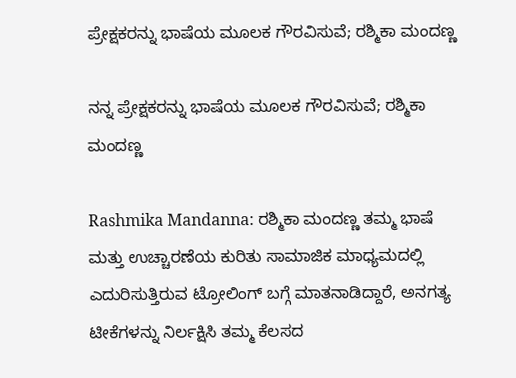ಪ್ರೇಕ್ಷಕರನ್ನು ಭಾಷೆಯ ಮೂಲಕ ಗೌರವಿಸುವೆ; ರಶ್ಮಿಕಾ ಮಂದಣ್ಣ

ನನ್ನ ಪ್ರೇಕ್ಷಕರನ್ನು ಭಾಷೆಯ ಮೂಲಕ ಗೌರವಿಸುವೆ; ರಶ್ಮಿಕಾ ಮಂದಣ್ಣ

Rashmika Mandanna: ರಶ್ಮಿಕಾ ಮಂದಣ್ಣ ತಮ್ಮ ಭಾಷೆ ಮತ್ತು ಉಚ್ಚಾರಣೆಯ ಕುರಿತು ಸಾಮಾಜಿಕ ಮಾಧ್ಯಮದಲ್ಲಿ ಎದುರಿಸುತ್ತಿರುವ ಟ್ರೋಲಿಂಗ್ ಬಗ್ಗೆ ಮಾತನಾಡಿದ್ದಾರೆ, ಅನಗತ್ಯ ಟೀಕೆಗಳನ್ನು ನಿರ್ಲಕ್ಷಿಸಿ ತಮ್ಮ ಕೆಲಸದ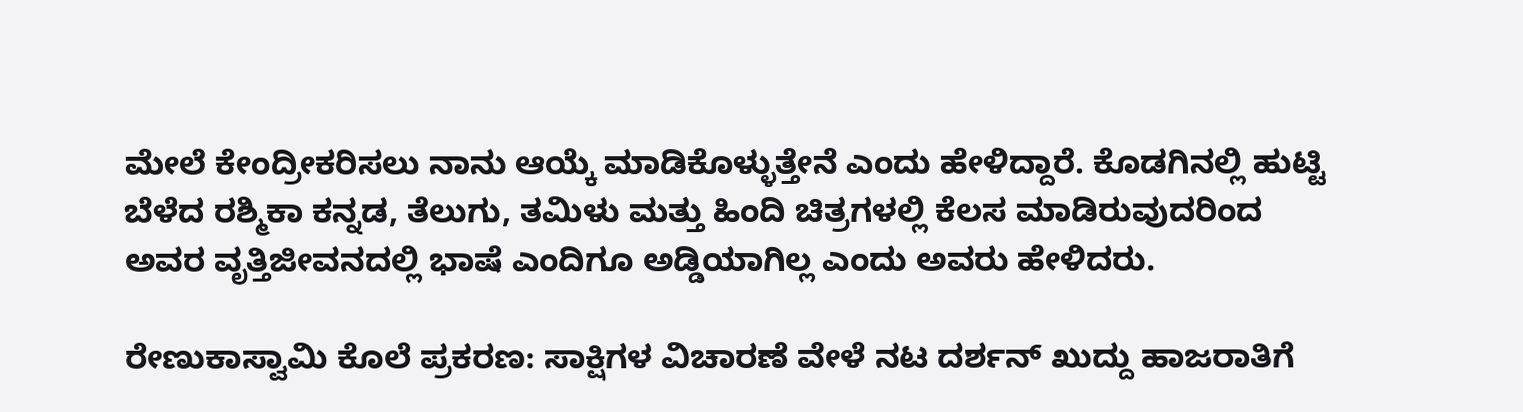ಮೇಲೆ ಕೇಂದ್ರೀಕರಿಸಲು ನಾನು ಆಯ್ಕೆ ಮಾಡಿಕೊಳ್ಳುತ್ತೇನೆ ಎಂದು ಹೇಳಿದ್ದಾರೆ. ಕೊಡಗಿನಲ್ಲಿ ಹುಟ್ಟಿ ಬೆಳೆದ ರಶ್ಮಿಕಾ ಕನ್ನಡ, ತೆಲುಗು, ತಮಿಳು ಮತ್ತು ಹಿಂದಿ ಚಿತ್ರಗಳಲ್ಲಿ ಕೆಲಸ ಮಾಡಿರುವುದರಿಂದ ಅವರ ವೃತ್ತಿಜೀವನದಲ್ಲಿ ಭಾಷೆ ಎಂದಿಗೂ ಅಡ್ಡಿಯಾಗಿಲ್ಲ ಎಂದು ಅವರು ಹೇಳಿದರು.

ರೇಣುಕಾಸ್ವಾಮಿ ಕೊಲೆ ಪ್ರಕರಣ: ಸಾಕ್ಷಿಗಳ ವಿಚಾರಣೆ ವೇಳೆ ನಟ ದರ್ಶನ್ ಖುದ್ದು ಹಾಜರಾತಿಗೆ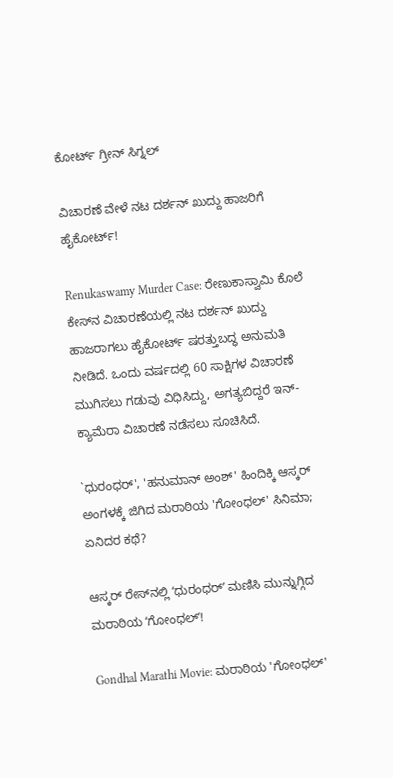ಕೋರ್ಟ್ ಗ್ರೀನ್‌ ಸಿಗ್ನಲ್

ವಿಚಾರಣೆ ವೇಳೆ ನಟ ದರ್ಶನ್ ಖುದ್ದು ಹಾಜರಿಗೆ ಹೈಕೋರ್ಟ್‌!

Renukaswamy Murder Case: ರೇಣುಕಾಸ್ವಾಮಿ ಕೊಲೆ ಕೇಸ್‌ನ ವಿಚಾರಣೆಯಲ್ಲಿ ನಟ ದರ್ಶನ್ ಖುದ್ದು ಹಾಜರಾಗಲು ಹೈಕೋರ್ಟ್ ಷರತ್ತುಬದ್ಧ ಅನುಮತಿ ನೀಡಿದೆ. ಒಂದು ವರ್ಷದಲ್ಲಿ 60 ಸಾಕ್ಷಿಗಳ ವಿಚಾರಣೆ ಮುಗಿಸಲು ಗಡುವು ವಿಧಿಸಿದ್ದು, ಅಗತ್ಯಬಿದ್ದರೆ ಇನ್-ಕ್ಯಾಮೆರಾ ವಿಚಾರಣೆ ನಡೆಸಲು ಸೂಚಿಸಿದೆ.

`ಧುರಂಧರ್', 'ಹನುಮಾನ್ ಅಂಶ್' ಹಿಂದಿಕ್ಕಿ ಆಸ್ಕರ್‌ ಅಂಗಳಕ್ಕೆ ಜಿಗಿದ ಮರಾಠಿಯ 'ಗೋಂಧಲ್' ಸಿನಿಮಾ; ಏನಿದರ ಕಥೆ?

ಆಸ್ಕರ್ ರೇಸ್‌ನಲ್ಲಿ ʻಧುರಂಧರ್ʼ ಮಣಿಸಿ ಮುನ್ನುಗ್ಗಿದ ಮರಾಠಿಯ ʻಗೋಂಧಲ್ʼ!

Gondhal Marathi Movie: ಮರಾಠಿಯ 'ಗೋಂಧಲ್'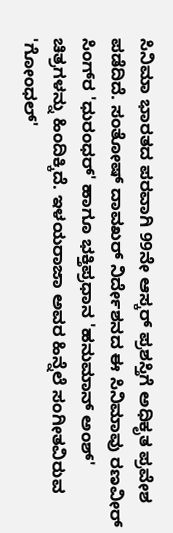ಸಿನಿಮಾ ಭಾರತದ ಪರವಾಗಿ 99ನೇ ಆಸ್ಕರ್ ಪ್ರಶಸ್ತಿಗೆ ಅಧಿಕೃತ ಪ್ರವೇಶ ಪಡೆದಿದೆ. ಸಂತೋಷ್ ದಾವಖರ್ ನಿರ್ದೇಶನದ ಈ ಸಿನಿಮಾವು ರಣವೀರ್ ಸಿಂಗ್‌ರ 'ಧುರಂಧರ್' ಹಾಗೂ ಭಕ್ತಿಪ್ರಧಾನ 'ಹನುಮಾನ್ ಅಂಶ್' ಚಿತ್ರಗಳನ್ನು ಹಿಂದಿಕ್ಕಿದೆ. ಇಳಯರಾಜಾ ಅವರ ಹಿನ್ನೆಲೆ ಸಂಗೀತವಿರುವ 'ಗೋಂಧಲ್'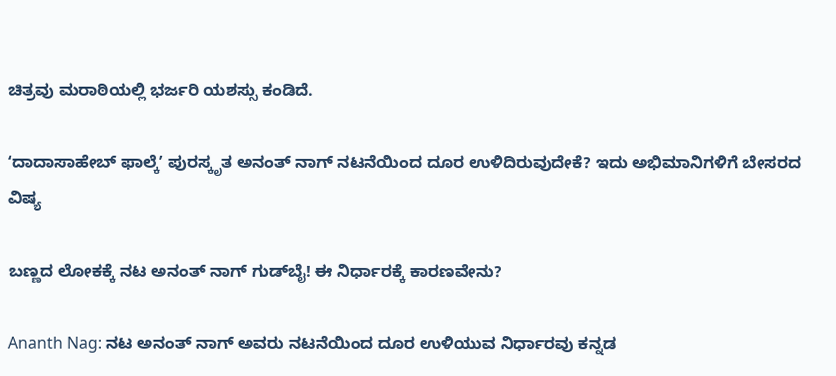ಚಿತ್ರವು ಮರಾಠಿಯಲ್ಲಿ ಭರ್ಜರಿ ಯಶಸ್ಸು ಕಂಡಿದೆ.

ʻದಾದಾಸಾಹೇಬ್ ಫಾಲ್ಕೆʼ ಪುರಸ್ಕೃತ ಅನಂತ್‌ ನಾಗ್ ನಟನೆಯಿಂದ ದೂರ ಉಳಿದಿರುವುದೇಕೆ? ಇದು ಅಭಿಮಾನಿಗಳಿಗೆ ಬೇಸರದ ವಿಷ್ಯ

ಬಣ್ಣದ ಲೋಕಕ್ಕೆ ನಟ ಅನಂತ್ ನಾಗ್ ಗುಡ್‌ಬೈ! ಈ ನಿರ್ಧಾರಕ್ಕೆ ಕಾರಣವೇನು?

Ananth Nag: ನಟ ಅನಂತ್‌ ನಾಗ್‌ ಅವರು ನಟನೆಯಿಂದ ದೂರ ಉಳಿಯುವ ನಿರ್ಧಾರವು ಕನ್ನಡ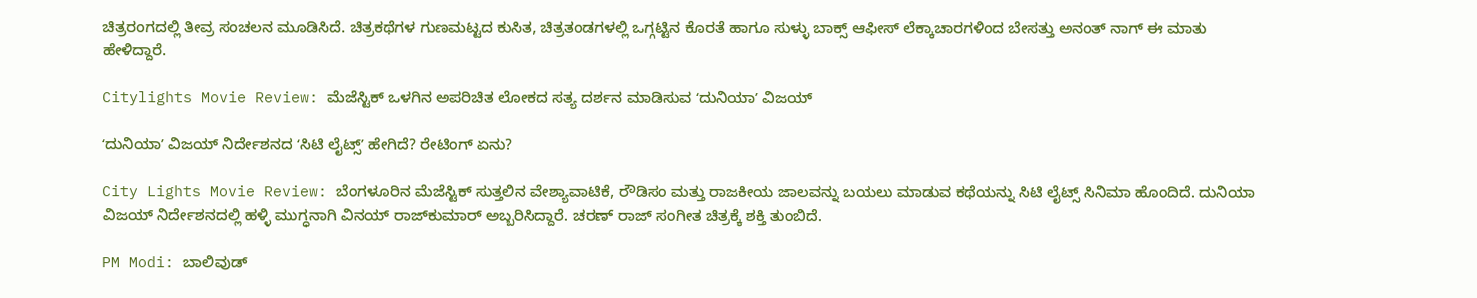ಚಿತ್ರರಂಗದಲ್ಲಿ ತೀವ್ರ ಸಂಚಲನ ಮೂಡಿಸಿದೆ. ಚಿತ್ರಕಥೆಗಳ ಗುಣಮಟ್ಟದ ಕುಸಿತ, ಚಿತ್ರತಂಡಗಳಲ್ಲಿ ಒಗ್ಗಟ್ಟಿನ ಕೊರತೆ ಹಾಗೂ ಸುಳ್ಳು ಬಾಕ್ಸ್ ಆಫೀಸ್ ಲೆಕ್ಕಾಚಾರಗಳಿಂದ ಬೇಸತ್ತು ಅನಂತ್‌ ನಾಗ್‌ ಈ ಮಾತು ಹೇಳಿದ್ದಾರೆ.

Citylights Movie Review: ಮೆಜೆಸ್ಟಿಕ್‌ ಒಳಗಿನ ಅಪರಿಚಿತ ಲೋಕದ ಸತ್ಯ ದರ್ಶನ ಮಾಡಿಸುವ ‌ʻದುನಿಯಾʼ ವಿಜಯ್

ʻದುನಿಯಾʼ ವಿಜಯ್‌ ನಿರ್ದೇಶನದ ʻಸಿಟಿ ಲೈಟ್ಸ್‌ʼ ಹೇಗಿದೆ? ರೇಟಿಂಗ್‌ ಏನು?

City Lights Movie Review: ಬೆಂಗಳೂರಿನ ಮೆಜೆಸ್ಟಿಕ್ ಸುತ್ತಲಿನ ವೇಶ್ಯಾವಾಟಿಕೆ, ರೌಡಿಸಂ ಮತ್ತು ರಾಜಕೀಯ ಜಾಲವನ್ನು ಬಯಲು ಮಾಡುವ ಕಥೆಯನ್ನು ಸಿಟಿ ಲೈಟ್ಸ್‌ ಸಿನಿಮಾ ಹೊಂದಿದೆ. ದುನಿಯಾ ವಿಜಯ್ ನಿರ್ದೇಶನದಲ್ಲಿ ಹಳ್ಳಿ ಮುಗ್ಧನಾಗಿ ವಿನಯ್ ರಾಜ್‌ಕುಮಾರ್ ಅಬ್ಬರಿಸಿದ್ದಾರೆ. ಚರಣ್ ರಾಜ್ ಸಂಗೀತ ಚಿತ್ರಕ್ಕೆ ಶಕ್ತಿ ತುಂಬಿದೆ.

PM Modi: ಬಾಲಿವುಡ್‌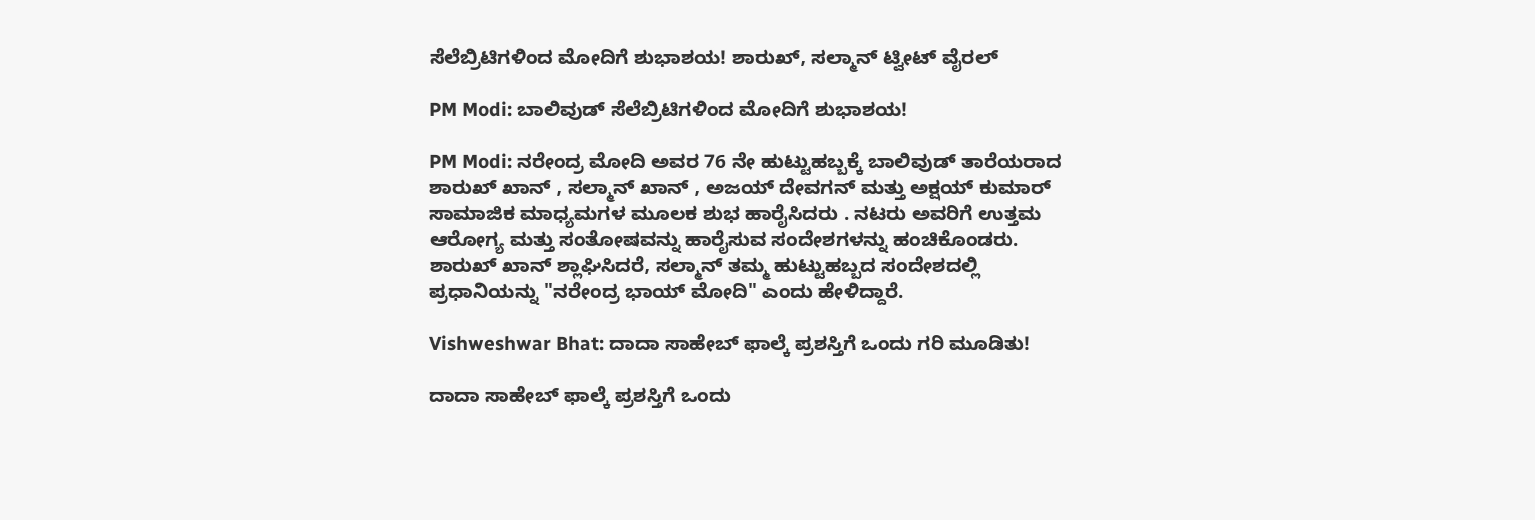ಸೆಲೆಬ್ರಿಟಿಗಳಿಂದ ಮೋದಿಗೆ ಶುಭಾಶಯ! ಶಾರುಖ್, ಸಲ್ಮಾನ್‌ ಟ್ವೀಟ್‌ ವೈರಲ್‌

PM Modi: ಬಾಲಿವುಡ್‌ ಸೆಲೆಬ್ರಿಟಿಗಳಿಂದ ಮೋದಿಗೆ ಶುಭಾಶಯ!

PM Modi: ನರೇಂದ್ರ ಮೋದಿ ಅವರ 76 ನೇ ಹುಟ್ಟುಹಬ್ಬಕ್ಕೆ ಬಾಲಿವುಡ್ ತಾರೆಯರಾದ ಶಾರುಖ್ ಖಾನ್ , ಸಲ್ಮಾನ್ ಖಾನ್ , ಅಜಯ್ ದೇವಗನ್ ಮತ್ತು ಅಕ್ಷಯ್ ಕುಮಾರ್ ಸಾಮಾಜಿಕ ಮಾಧ್ಯಮಗಳ ಮೂಲಕ ಶುಭ ಹಾರೈಸಿದರು . ನಟರು ಅವರಿಗೆ ಉತ್ತಮ ಆರೋಗ್ಯ ಮತ್ತು ಸಂತೋಷವನ್ನು ಹಾರೈಸುವ ಸಂದೇಶಗಳನ್ನು ಹಂಚಿಕೊಂಡರು. ಶಾರುಖ್ ಖಾನ್ ಶ್ಲಾಘಿಸಿದರೆ, ಸಲ್ಮಾನ್ ತಮ್ಮ ಹುಟ್ಟುಹಬ್ಬದ ಸಂದೇಶದಲ್ಲಿ ಪ್ರಧಾನಿಯನ್ನು "ನರೇಂದ್ರ ಭಾಯ್‌ ಮೋದಿ" ಎಂದು ಹೇಳಿದ್ದಾರೆ.

Vishweshwar Bhat: ದಾದಾ ಸಾಹೇಬ್ ಫಾಲ್ಕೆ ಪ್ರಶಸ್ತಿಗೆ ಒಂದು ಗರಿ ಮೂಡಿತು!

ದಾದಾ ಸಾಹೇಬ್ ಫಾಲ್ಕೆ ಪ್ರಶಸ್ತಿಗೆ ಒಂದು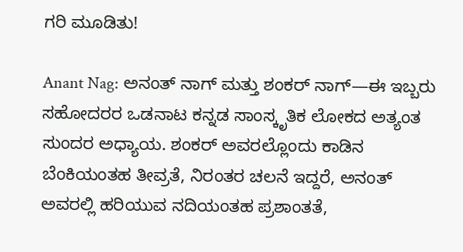ಗರಿ ಮೂಡಿತು!

Anant Nag: ಅನಂತ್ ನಾಗ್ ಮತ್ತು ಶಂಕರ್ ನಾಗ್—ಈ ಇಬ್ಬರು ಸಹೋದರರ ಒಡನಾಟ ಕನ್ನಡ ಸಾಂಸ್ಕೃತಿಕ ಲೋಕದ ಅತ್ಯಂತ ಸುಂದರ ಅಧ್ಯಾಯ. ಶಂಕರ್ ಅವರಲ್ಲೊಂದು ಕಾಡಿನ ಬೆಂಕಿಯಂತಹ ತೀವ್ರತೆ, ನಿರಂತರ ಚಲನೆ ಇದ್ದರೆ, ಅನಂತ್ ಅವರಲ್ಲಿ ಹರಿಯುವ ನದಿಯಂತಹ ಪ್ರಶಾಂತತೆ,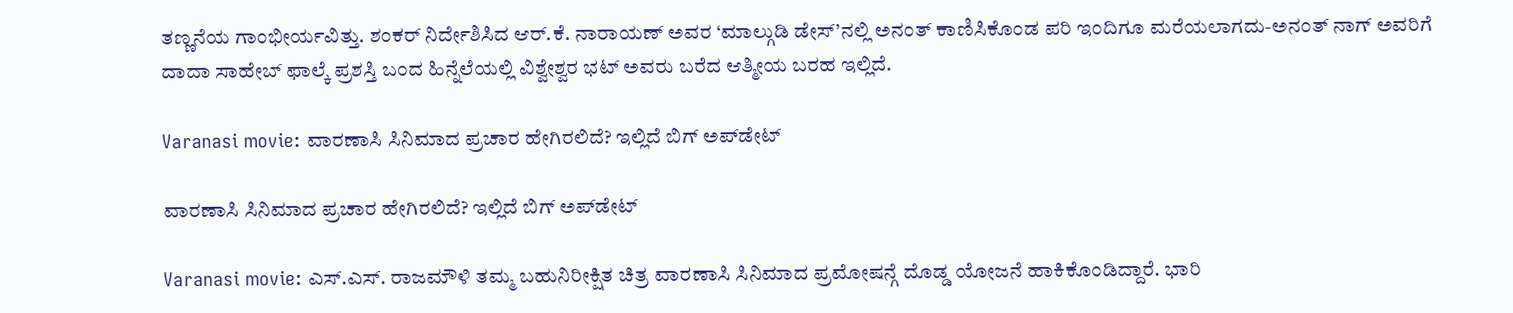ತಣ್ಣನೆಯ ಗಾಂಭೀರ್ಯವಿತ್ತು. ಶಂಕರ್ ನಿರ್ದೇಶಿಸಿದ ಆರ್.ಕೆ. ನಾರಾಯಣ್ ಅವರ ‘ಮಾಲ್ಗುಡಿ ಡೇಸ್’ನಲ್ಲಿ ಅನಂತ್ ಕಾಣಿಸಿಕೊಂಡ ಪರಿ ಇಂದಿಗೂ ಮರೆಯಲಾಗದು-ಅನಂತ್‌ ನಾಗ್‌ ಅವರಿಗೆ ದಾದಾ ಸಾಹೇಬ್ ಫಾಲ್ಕೆ ಪ್ರಶಸ್ತಿ ಬಂದ ಹಿನ್ನೆಲೆಯಲ್ಲಿ ವಿಶ್ವೇಶ್ವರ ಭಟ್‌ ಅವರು ಬರೆದ ಆತ್ಮೀಯ ಬರಹ ಇಲ್ಲಿದೆ.

Varanasi movie: ವಾರಣಾಸಿ ಸಿನಿಮಾದ ಪ್ರಚಾರ ಹೇಗಿರಲಿದೆ? ಇಲ್ಲಿದೆ ಬಿಗ್‌ ಅಪ್‌ಡೇಟ್‌

ವಾರಣಾಸಿ ಸಿನಿಮಾದ ಪ್ರಚಾರ ಹೇಗಿರಲಿದೆ? ಇಲ್ಲಿದೆ ಬಿಗ್‌ ಅಪ್‌ಡೇಟ್‌

Varanasi movie: ಎಸ್.ಎಸ್. ರಾಜಮೌಳಿ ತಮ್ಮ ಬಹುನಿರೀಕ್ಷಿತ ಚಿತ್ರ ವಾರಣಾಸಿ ಸಿನಿಮಾದ ಪ್ರಮೋಷನ್ಗೆ ದೊಡ್ಡ ಯೋಜನೆ ಹಾಕಿಕೊಂಡಿದ್ದಾರೆ. ಭಾರಿ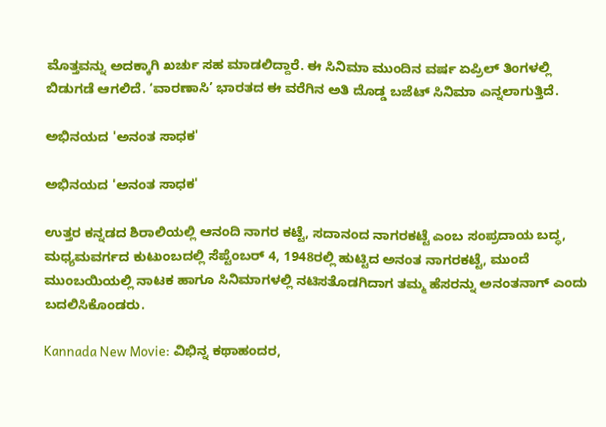ಮೊತ್ತವನ್ನು ಅದಕ್ಕಾಗಿ ಖರ್ಚು ಸಹ ಮಾಡಲಿದ್ದಾರೆ. ಈ ಸಿನಿಮಾ ಮುಂದಿನ ವರ್ಷ ಏಪ್ರಿಲ್ ತಿಂಗಳಲ್ಲಿ ಬಿಡುಗಡೆ ಆಗಲಿದೆ. ‘ವಾರಣಾಸಿ’ ಭಾರತದ ಈ ವರೆಗಿನ ಅತಿ ದೊಡ್ಡ ಬಜೆಟ್ ಸಿನಿಮಾ ಎನ್ನಲಾಗುತ್ತಿದೆ.

ಅಭಿನಯದ 'ಅನಂತ ಸಾಧಕ'

ಅಭಿನಯದ 'ಅನಂತ ಸಾಧಕ'

ಉತ್ತರ ಕನ್ನಡದ ಶಿರಾಲಿಯಲ್ಲಿ ಆನಂದಿ ನಾಗರ ಕಟ್ಟೆ, ಸದಾನಂದ ನಾಗರಕಟ್ಟೆ ಎಂಬ ಸಂಪ್ರದಾಯ ಬದ್ಧ, ಮಧ್ಯಮವರ್ಗದ ಕುಟುಂಬದಲ್ಲಿ ಸೆಪ್ಟೆಂಬರ್ 4, 1948ರಲ್ಲಿ ಹುಟ್ಟಿದ ಅನಂತ ನಾಗರಕಟ್ಟೆ, ಮುಂದೆ ಮುಂಬಯಿಯಲ್ಲಿ ನಾಟಕ ಹಾಗೂ ಸಿನಿಮಾಗಳಲ್ಲಿ ನಟಿಸತೊಡಗಿದಾಗ ತಮ್ಮ ಹೆಸರನ್ನು ಅನಂತನಾಗ್ ಎಂದು ಬದಲಿಸಿಕೊಂಡರು.

Kannada New Movie: ವಿಭಿನ್ನ ಕಥಾಹಂದರ,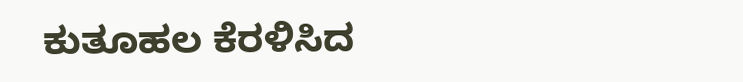ಕುತೂಹಲ ಕೆರಳಿಸಿದ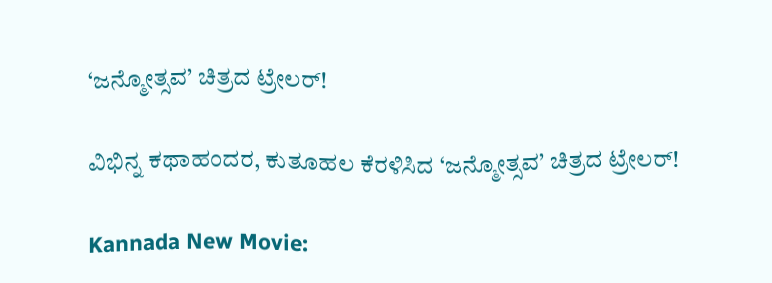‘ಜನ್ಮೋತ್ಸವ’ ಚಿತ್ರದ ಟ್ರೇಲರ್!

ವಿಭಿನ್ನ ಕಥಾಹಂದರ, ಕುತೂಹಲ ಕೆರಳಿಸಿದ ‘ಜನ್ಮೋತ್ಸವ’ ಚಿತ್ರದ ಟ್ರೇಲರ್!

Kannada New Movie: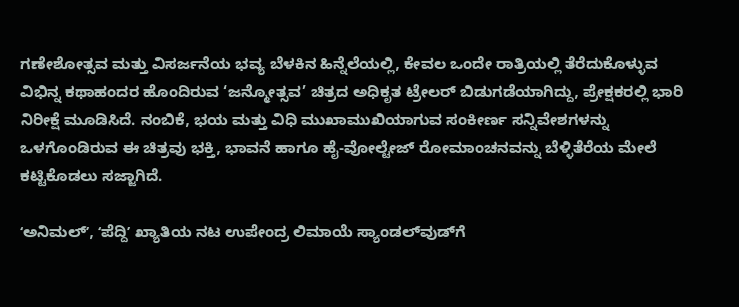ಗಣೇಶೋತ್ಸವ ಮತ್ತು ವಿಸರ್ಜನೆಯ ಭವ್ಯ ಬೆಳಕಿನ ಹಿನ್ನೆಲೆಯಲ್ಲಿ, ಕೇವಲ ಒಂದೇ ರಾತ್ರಿಯಲ್ಲಿ ತೆರೆದುಕೊಳ್ಳುವ ವಿಭಿನ್ನ ಕಥಾಹಂದರ ಹೊಂದಿರುವ ‘ಜನ್ಮೋತ್ಸವ’ ಚಿತ್ರದ ಅಧಿಕೃತ ಟ್ರೇಲರ್ ಬಿಡುಗಡೆಯಾಗಿದ್ದು, ಪ್ರೇಕ್ಷಕರಲ್ಲಿ ಭಾರಿ ನಿರೀಕ್ಷೆ ಮೂಡಿಸಿದೆ. ನಂಬಿಕೆ, ಭಯ ಮತ್ತು ವಿಧಿ ಮುಖಾಮುಖಿಯಾಗುವ ಸಂಕೀರ್ಣ ಸನ್ನಿವೇಶಗಳನ್ನು ಒಳಗೊಂಡಿರುವ ಈ ಚಿತ್ರವು ಭಕ್ತಿ, ಭಾವನೆ ಹಾಗೂ ಹೈ-ವೋಲ್ಟೇಜ್ ರೋಮಾಂಚನವನ್ನು ಬೆಳ್ಳಿತೆರೆಯ ಮೇಲೆ ಕಟ್ಟಿಕೊಡಲು ಸಜ್ಜಾಗಿದೆ.

ʻಅನಿಮಲ್‌ʼ, ʻಪೆದ್ದಿʼ ಖ್ಯಾತಿಯ ನಟ ಉಪೇಂದ್ರ ಲಿಮಾಯೆ ಸ್ಯಾಂಡಲ್‌ವುಡ್‌ಗೆ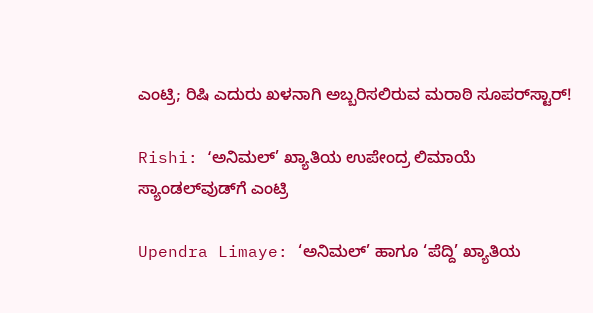ಎಂಟ್ರಿ; ರಿಷಿ ಎದುರು ಖಳನಾಗಿ ಅಬ್ಬರಿಸಲಿರುವ ಮರಾಠಿ ಸೂಪರ್‌ಸ್ಟಾರ್!

Rishi: ʻಅನಿಮಲ್’ ಖ್ಯಾತಿಯ ಉಪೇಂದ್ರ ಲಿಮಾಯೆ ಸ್ಯಾಂಡಲ್‌ವುಡ್‌ಗೆ ಎಂಟ್ರಿ

Upendra Limaye: ‘ಅನಿಮಲ್’ ಹಾಗೂ ‘ಪೆದ್ದಿ’ ಖ್ಯಾತಿಯ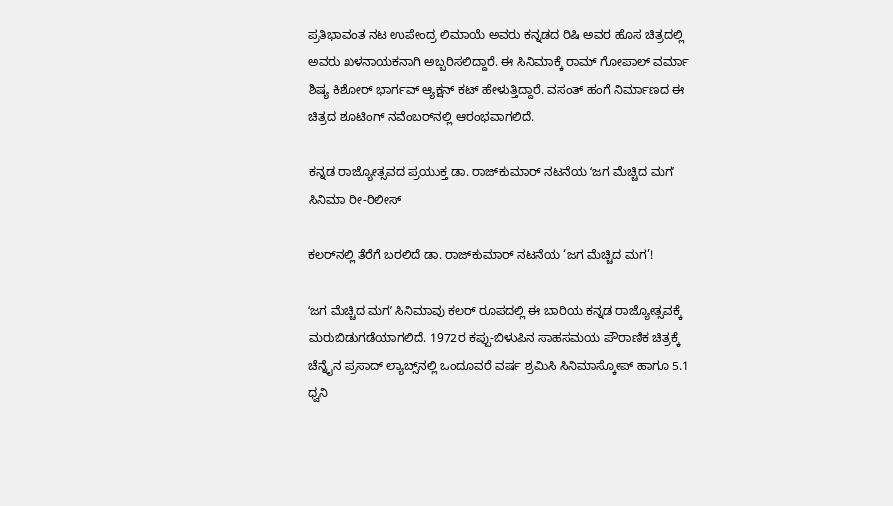ಪ್ರತಿಭಾವಂತ ನಟ ಉಪೇಂದ್ರ ಲಿಮಾಯೆ ಅವರು ಕನ್ನಡದ ರಿಷಿ ಅವರ ಹೊಸ ಚಿತ್ರದಲ್ಲಿ ಅವರು ಖಳನಾಯಕನಾಗಿ ಅಬ್ಬರಿಸಲಿದ್ದಾರೆ. ಈ ಸಿನಿಮಾಕ್ಕೆ ರಾಮ್ ಗೋಪಾಲ್ ವರ್ಮಾ ಶಿಷ್ಯ ಕಿಶೋರ್ ಭಾರ್ಗವ್ ಆ್ಯಕ್ಷನ್ ಕಟ್ ಹೇಳುತ್ತಿದ್ದಾರೆ. ವಸಂತ್ ಹಂಗೆ ನಿರ್ಮಾಣದ ಈ ಚಿತ್ರದ ಶೂಟಿಂಗ್ ನವೆಂಬರ್‌ನಲ್ಲಿ ಆರಂಭವಾಗಲಿದೆ.

ಕನ್ನಡ ರಾಜ್ಯೋತ್ಸವದ ಪ್ರಯುಕ್ತ ಡಾ. ರಾಜ್‌ಕುಮಾರ್ ನಟನೆಯ ʻಜಗ ಮೆಚ್ಚಿದ ಮಗʼ ಸಿನಿಮಾ ರೀ-ರಿಲೀಸ್

ಕಲರ್‌ನಲ್ಲಿ ತೆರೆಗೆ ಬರಲಿದೆ ಡಾ. ರಾಜ್‌ಕುಮಾರ್‌ ನಟನೆಯ ‘ಜಗ ಮೆಚ್ಚಿದ ಮಗ’!

ʻಜಗ ಮೆಚ್ಚಿದ ಮಗʼ ಸಿನಿಮಾವು ಕಲರ್‌ ರೂಪದಲ್ಲಿ ಈ ಬಾರಿಯ ಕನ್ನಡ ರಾಜ್ಯೋತ್ಸವಕ್ಕೆ ಮರುಬಿಡುಗಡೆಯಾಗಲಿದೆ. 1972ರ ಕಪ್ಪು-ಬಿಳುಪಿನ ಸಾಹಸಮಯ ಪೌರಾಣಿಕ ಚಿತ್ರಕ್ಕೆ ಚೆನ್ನೈನ ಪ್ರಸಾದ್ ಲ್ಯಾಬ್ಸ್‌ನಲ್ಲಿ ಒಂದೂವರೆ ವರ್ಷ ಶ್ರಮಿಸಿ ಸಿನಿಮಾಸ್ಕೋಪ್ ಹಾಗೂ 5.1 ಧ್ವನಿ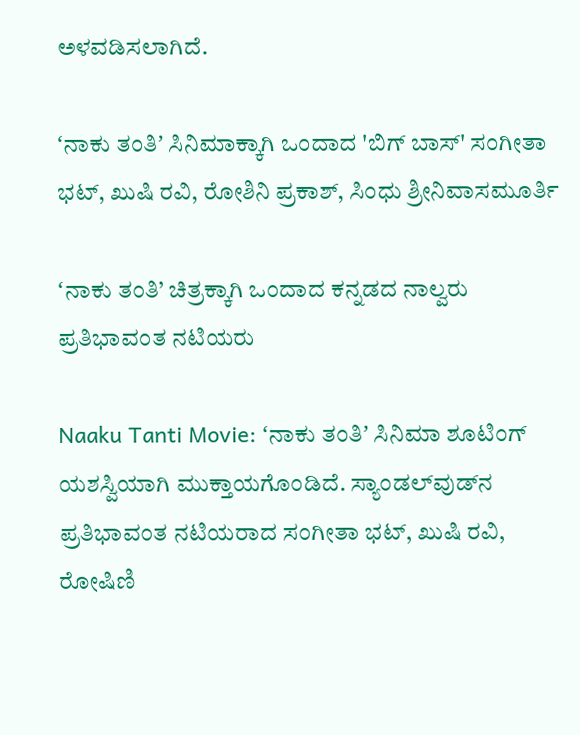ಅಳವಡಿಸಲಾಗಿದೆ.

ʻನಾಕು ತಂತಿʼ ಸಿನಿಮಾಕ್ಕಾಗಿ ಒಂದಾದ 'ಬಿಗ್ ಬಾಸ್' ಸಂಗೀತಾ ಭಟ್, ಖುಷಿ ರವಿ, ರೋಶಿನಿ ಪ್ರಕಾಶ್, ಸಿಂಧು ಶ್ರೀನಿವಾಸಮೂರ್ತಿ

ʻನಾಕು ತಂತಿ’ ಚಿತ್ರಕ್ಕಾಗಿ ಒಂದಾದ ಕನ್ನಡದ ನಾಲ್ವರು ಪ್ರತಿಭಾವಂತ ನಟಿಯರು

Naaku Tanti Movie: ʻನಾಕು ತಂತಿʼ ಸಿನಿಮಾ ಶೂಟಿಂಗ್ ಯಶಸ್ವಿಯಾಗಿ ಮುಕ್ತಾಯಗೊಂಡಿದೆ. ಸ್ಯಾಂಡಲ್‌ವುಡ್‌ನ ಪ್ರತಿಭಾವಂತ ನಟಿಯರಾದ ಸಂಗೀತಾ ಭಟ್, ಖುಷಿ ರವಿ, ರೋಷಿಣಿ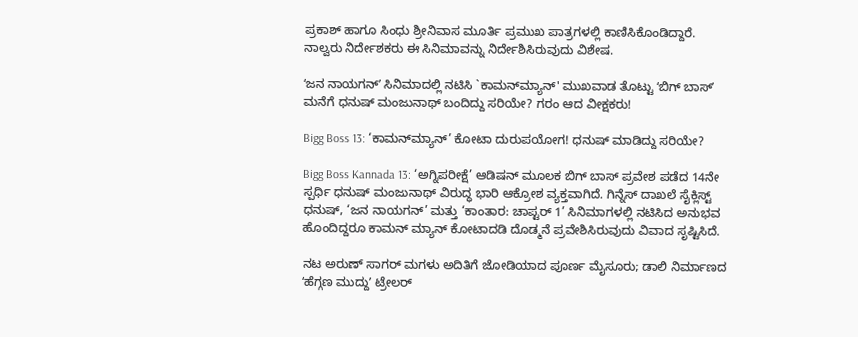ಪ್ರಕಾಶ್ ಹಾಗೂ ಸಿಂಧು ಶ್ರೀನಿವಾಸ ಮೂರ್ತಿ ಪ್ರಮುಖ ಪಾತ್ರಗಳಲ್ಲಿ ಕಾಣಿಸಿಕೊಂಡಿದ್ದಾರೆ. ನಾಲ್ವರು ನಿರ್ದೇಶಕರು ಈ ಸಿನಿಮಾವನ್ನು ನಿರ್ದೇಶಿಸಿರುವುದು ವಿಶೇಷ.

ʻಜನ ನಾಯಗನ್‌ʼ ಸಿನಿಮಾದಲ್ಲಿ ನಟಿಸಿ `ಕಾಮನ್‌ಮ್ಯಾನ್‌' ಮುಖವಾಡ ತೊಟ್ಟು ʻಬಿಗ್‌ ಬಾಸ್‌ʼ ಮನೆಗೆ ಧನುಷ್‌ ಮಂಜುನಾಥ್‌ ಬಂದಿದ್ದು ಸರಿಯೇ? ಗರಂ ಆದ ವೀಕ್ಷಕರು!

Bigg Boss 13: ‘ಕಾಮನ್‌ಮ್ಯಾನ್’ ಕೋಟಾ ದುರುಪಯೋಗ! ಧನುಷ್ ಮಾಡಿದ್ದು ಸರಿಯೇ?

Bigg Boss Kannada 13: ‘ಅಗ್ನಿಪರೀಕ್ಷೆ’ ಆಡಿಷನ್ ಮೂಲಕ ಬಿಗ್‌ ಬಾಸ್‌ ಪ್ರವೇಶ ಪಡೆದ 14ನೇ ಸ್ಪರ್ಧಿ ಧನುಷ್ ಮಂಜುನಾಥ್ ವಿರುದ್ಧ ಭಾರಿ ಆಕ್ರೋಶ ವ್ಯಕ್ತವಾಗಿದೆ. ಗಿನ್ನೆಸ್ ದಾಖಲೆ ಸೈಕ್ಲಿಸ್ಟ್ ಧನುಷ್, ‘ಜನ ನಾಯಗನ್’ ಮತ್ತು ‘ಕಾಂತಾರ: ಚಾಪ್ಟರ್ 1’ ಸಿನಿಮಾಗಳಲ್ಲಿ ನಟಿಸಿದ ಅನುಭವ ಹೊಂದಿದ್ದರೂ ಕಾಮನ್‌ ಮ್ಯಾನ್ ಕೋಟಾದಡಿ‌ ದೊಡ್ಮನೆ ಪ್ರವೇಶಿಸಿರುವುದು ವಿವಾದ ಸೃಷ್ಟಿಸಿದೆ.

ನಟ ಅರುಣ್‌ ಸಾಗರ್‌ ಮಗಳು ಅದಿತಿಗೆ ಜೋಡಿಯಾದ ಪೂರ್ಣ ಮೈಸೂರು; ಡಾಲಿ ನಿರ್ಮಾಣದ ʻಹೆಗ್ಗಣ ಮುದ್ದುʼ ಟ್ರೇಲರ್‌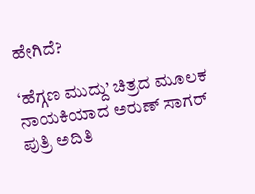ಹೇಗಿದೆ?

‘ಹೆಗ್ಗಣ ಮುದ್ದು’ ಚಿತ್ರದ ಮೂಲಕ ನಾಯಕಿಯಾದ ಅರುಣ್ ಸಾಗರ್ ಪುತ್ರಿ ಅದಿತಿ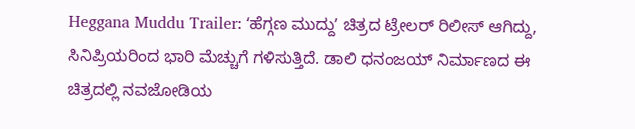Heggana Muddu Trailer: ʻಹೆಗ್ಗಣ ಮುದ್ದುʼ ಚಿತ್ರದ ಟ್ರೇಲರ್‌ ರಿಲೀಸ್‌ ಆಗಿದ್ದು, ಸಿನಿಪ್ರಿಯರಿಂದ ಭಾರಿ ಮೆಚ್ಚುಗೆ ಗಳಿಸುತ್ತಿದೆ. ಡಾಲಿ ಧನಂಜಯ್ ನಿರ್ಮಾಣದ ಈ ಚಿತ್ರದಲ್ಲಿ ನವಜೋಡಿಯ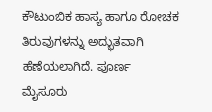ಕೌಟುಂಬಿಕ ಹಾಸ್ಯ ಹಾಗೂ ರೋಚಕ ತಿರುವುಗಳನ್ನು ಅದ್ಭುತವಾಗಿ ಹೆಣೆಯಲಾಗಿದೆ. ಪೂರ್ಣ ಮೈಸೂರು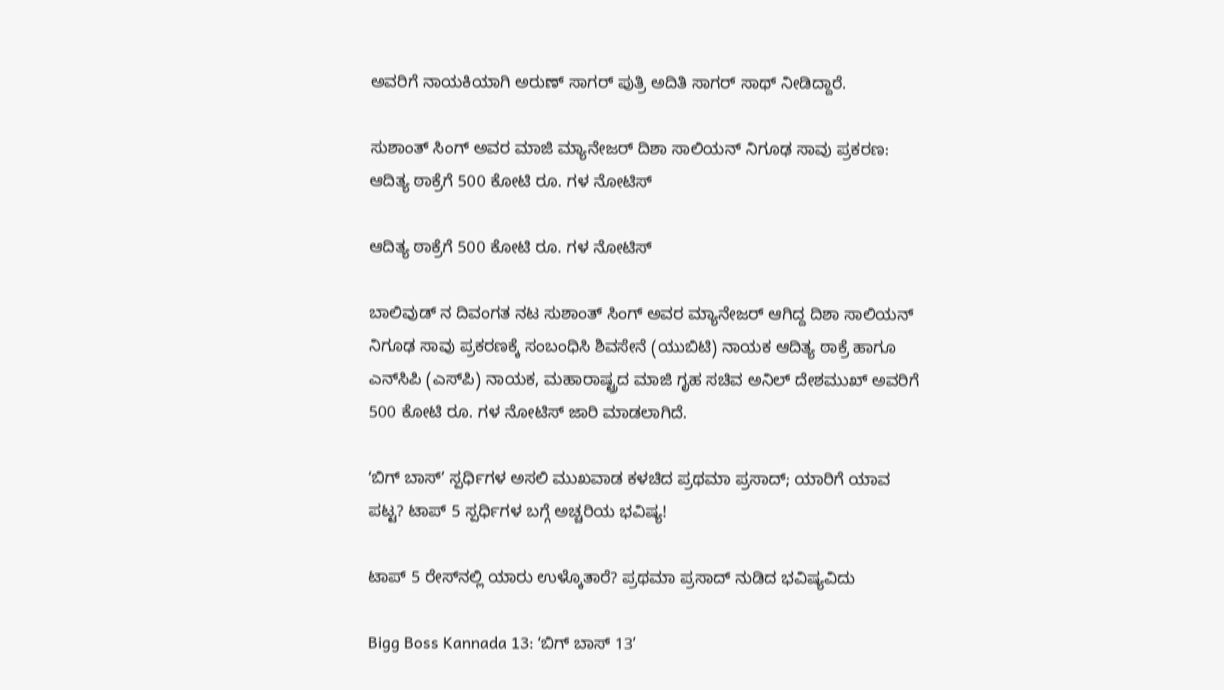ಅವರಿಗೆ ನಾಯಕಿಯಾಗಿ ಅರುಣ್ ಸಾಗರ್ ಪುತ್ರಿ ಅದಿತಿ ಸಾಗರ್ ಸಾಥ್ ನೀಡಿದ್ದಾರೆ.

ಸುಶಾಂತ್ ಸಿಂಗ್ ಅವರ ಮಾಜಿ ಮ್ಯಾನೇಜರ್ ದಿಶಾ ಸಾಲಿಯನ್ ನಿಗೂಢ ಸಾವು ಪ್ರಕರಣ:  ಆದಿತ್ಯ ಠಾಕ್ರೆಗೆ 500 ಕೋಟಿ ರೂ. ಗಳ ನೋಟಿಸ್

ಆದಿತ್ಯ ಠಾಕ್ರೆಗೆ 500 ಕೋಟಿ ರೂ. ಗಳ ನೋಟಿಸ್

ಬಾಲಿವುಡ್ ನ ದಿವಂಗತ ನಟ ಸುಶಾಂತ್ ಸಿಂಗ್ ಅವರ ಮ್ಯಾನೇಜರ್ ಆಗಿದ್ದ ದಿಶಾ ಸಾಲಿಯನ್ ನಿಗೂಢ ಸಾವು ಪ್ರಕರಣಕ್ಕೆ ಸಂಬಂಧಿಸಿ ಶಿವಸೇನೆ (ಯುಬಿಟಿ) ನಾಯಕ ಆದಿತ್ಯ ಠಾಕ್ರೆ ಹಾಗೂ ಎನ್‌ಸಿಪಿ (ಎಸ್‌ಪಿ) ನಾಯಕ, ಮಹಾರಾಷ್ಟ್ರದ ಮಾಜಿ ಗೃಹ ಸಚಿವ ಅನಿಲ್ ದೇಶಮುಖ್ ಅವರಿಗೆ 500 ಕೋಟಿ ರೂ. ಗಳ ನೋಟಿಸ್ ಜಾರಿ ಮಾಡಲಾಗಿದೆ.

ʻಬಿಗ್ ಬಾಸ್ʼ ಸ್ಪರ್ಧಿಗಳ ಅಸಲಿ ಮುಖವಾಡ ಕಳಚಿದ ಪ್ರಥಮಾ ಪ್ರಸಾದ್; ಯಾರಿಗೆ ಯಾವ ಪಟ್ಟ? ಟಾಪ್ 5 ಸ್ಪರ್ಧಿಗಳ ಬಗ್ಗೆ ಅಚ್ಚರಿಯ ಭವಿಷ್ಯ!

ಟಾಪ್ 5 ರೇಸ್‌ನಲ್ಲಿ ಯಾರು ಉಳ್ಕೊತಾರೆ? ಪ್ರಥಮಾ ಪ್ರಸಾದ್ ನುಡಿದ ಭವಿಷ್ಯವಿದು

Bigg Boss Kannada 13: ʻಬಿಗ್‌ ಬಾಸ್‌ 13ʼ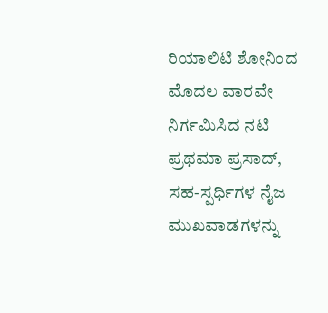ರಿಯಾಲಿಟಿ ಶೋನಿಂದ ಮೊದಲ ವಾರವೇ ನಿರ್ಗಮಿಸಿದ ನಟಿ ಪ್ರಥಮಾ ಪ್ರಸಾದ್, ಸಹ-ಸ್ಪರ್ಧಿಗಳ ನೈಜ ಮುಖವಾಡಗಳನ್ನು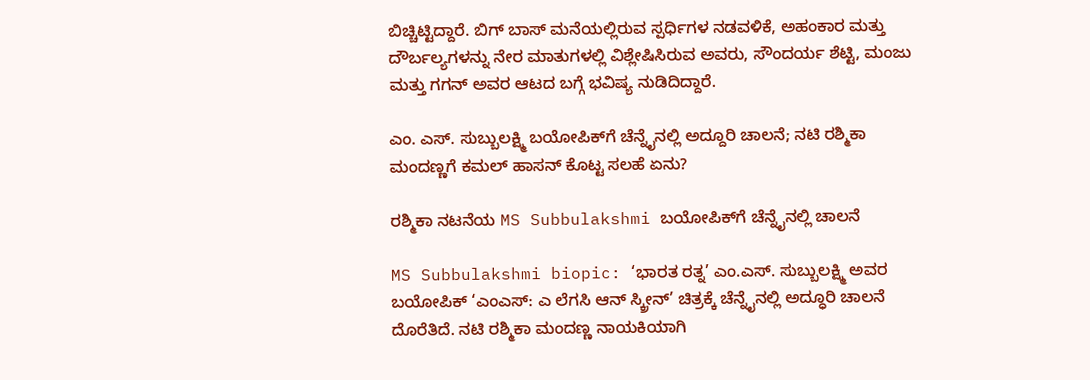ಬಿಚ್ಚಿಟ್ಟಿದ್ದಾರೆ. ಬಿಗ್‌ ಬಾಸ್‌ ಮನೆಯಲ್ಲಿರುವ ಸ್ಪರ್ಧಿಗಳ ನಡವಳಿಕೆ, ಅಹಂಕಾರ ಮತ್ತು ದೌರ್ಬಲ್ಯಗಳನ್ನು ನೇರ ಮಾತುಗಳಲ್ಲಿ ವಿಶ್ಲೇಷಿಸಿರುವ ಅವರು, ಸೌಂದರ್ಯ ಶೆಟ್ಟಿ, ಮಂಜು ಮತ್ತು ಗಗನ್ ಅವರ ಆಟದ ಬಗ್ಗೆ ಭವಿಷ್ಯ ನುಡಿದಿದ್ದಾರೆ.

ಎಂ. ಎಸ್. ಸುಬ್ಬುಲಕ್ಷ್ಮಿ ಬಯೋಪಿಕ್‌ಗೆ ಚೆನ್ನೈನಲ್ಲಿ ಅದ್ದೂರಿ ಚಾಲನೆ; ನಟಿ ರಶ್ಮಿಕಾ ಮಂದಣ್ಣಗೆ ಕಮಲ್ ಹಾಸನ್ ಕೊಟ್ಟ ಸಲಹೆ ಏನು?

ರಶ್ಮಿಕಾ ನಟನೆಯ MS Subbulakshmi ಬಯೋಪಿಕ್‌ಗೆ ಚೆನ್ನೈನಲ್ಲಿ ಚಾಲನೆ

MS Subbulakshmi biopic: ‘ಭಾರತ ರತ್ನ’ ಎಂ.ಎಸ್. ಸುಬ್ಬುಲಕ್ಷ್ಮಿ ಅವರ ಬಯೋಪಿಕ್‌ ‘ಎಂಎಸ್: ಎ ಲೆಗಸಿ ಆನ್ ಸ್ಕ್ರೀನ್’ ಚಿತ್ರಕ್ಕೆ ಚೆನ್ನೈನಲ್ಲಿ ಅದ್ಧೂರಿ ಚಾಲನೆ ದೊರೆತಿದೆ. ನಟಿ ರಶ್ಮಿಕಾ ಮಂದಣ್ಣ ನಾಯಕಿಯಾಗಿ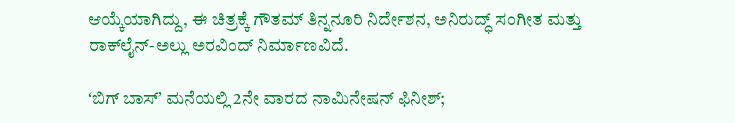ಆಯ್ಕೆಯಾಗಿದ್ದು, ಈ ಚಿತ್ರಕ್ಕೆ ಗೌತಮ್ ತಿನ್ನನೂರಿ ನಿರ್ದೇಶನ, ಅನಿರುದ್ಧ್ ಸಂಗೀತ ಮತ್ತು ರಾಕ್‌ಲೈನ್-ಅಲ್ಲು ಅರವಿಂದ್ ನಿರ್ಮಾಣವಿದೆ.

ʻಬಿಗ್‌ ಬಾಸ್ʼ ಮನೆಯಲ್ಲಿ 2ನೇ ವಾರದ ನಾಮಿನೇಷನ್ ಫಿನೀಶ್;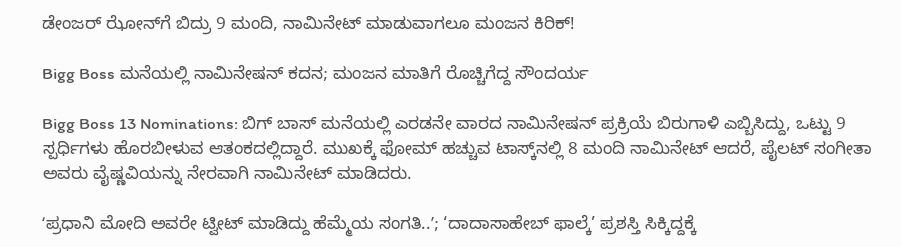ಡೇಂಜರ್ ಝೋನ್‌ಗೆ ಬಿದ್ರು 9 ಮಂದಿ, ನಾಮಿನೇಟ್‌ ಮಾಡುವಾಗಲೂ ಮಂಜನ ಕಿರಿಕ್!

Bigg Boss ಮನೆಯಲ್ಲಿ ನಾಮಿನೇಷನ್ ಕದನ; ಮಂಜನ ಮಾತಿಗೆ ರೊಚ್ಚಿಗೆದ್ದ ಸೌಂದರ್ಯ

Bigg Boss 13 Nominations: ಬಿಗ್‌ ಬಾಸ್‌ ಮನೆಯಲ್ಲಿ ಎರಡನೇ ವಾರದ ನಾಮಿನೇಷನ್‌ ಪ್ರಕ್ರಿಯೆ ಬಿರುಗಾಳಿ ಎಬ್ಬಿಸಿದ್ದು, ಒಟ್ಟು 9 ಸ್ಪರ್ಧಿಗಳು ಹೊರಬೀಳುವ ಆತಂಕದಲ್ಲಿದ್ದಾರೆ. ಮುಖಕ್ಕೆ ಫೋಮ್ ಹಚ್ಚುವ ಟಾಸ್ಕ್‌ನಲ್ಲಿ 8 ಮಂದಿ ನಾಮಿನೇಟ್ ಆದರೆ, ಪೈಲಟ್ ಸಂಗೀತಾ ಅವರು ವೈಷ್ಣವಿಯನ್ನು ನೇರವಾಗಿ ನಾಮಿನೇಟ್‌ ಮಾಡಿದರು.

ʻಪ್ರಧಾನಿ ಮೋದಿ ಅವರೇ ಟ್ವೀಟ್‌ ಮಾಡಿದ್ದು ಹೆಮ್ಮೆಯ ಸಂಗತಿ..ʼ; ‘ದಾದಾಸಾಹೇಬ್ ಫಾಲ್ಕೆ’ ಪ್ರಶಸ್ತಿ ಸಿಕ್ಕಿದ್ದಕ್ಕೆ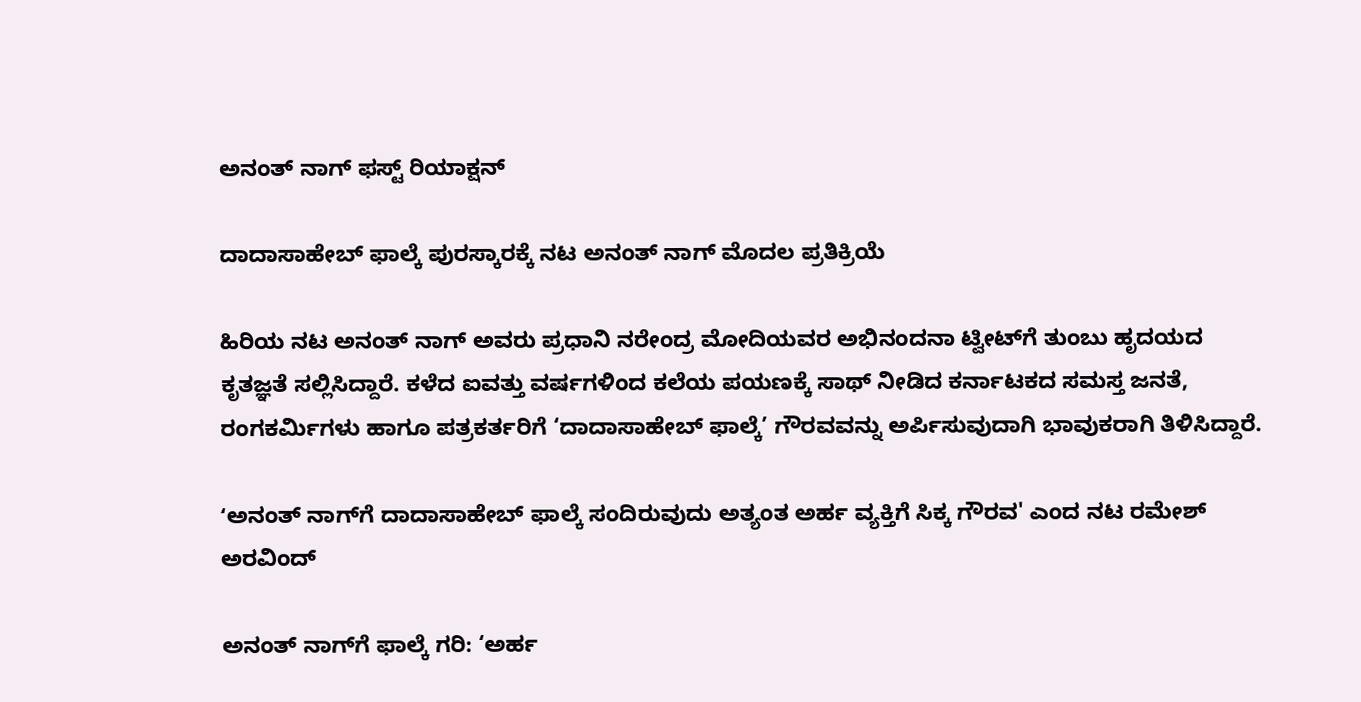ಅನಂತ್‌ ನಾಗ್‌ ಫಸ್ಟ್‌ ರಿಯಾಕ್ಷನ್‌

ದಾದಾಸಾಹೇಬ್ ಫಾಲ್ಕೆ ಪುರಸ್ಕಾರಕ್ಕೆ ನಟ ಅನಂತ್ ನಾಗ್ ಮೊದಲ ಪ್ರತಿಕ್ರಿಯೆ

ಹಿರಿಯ ನಟ ಅನಂತ್ ನಾಗ್ ಅವರು ಪ್ರಧಾನಿ ನರೇಂದ್ರ ಮೋದಿಯವರ ಅಭಿನಂದನಾ ಟ್ವೀಟ್‌ಗೆ ತುಂಬು ಹೃದಯದ ಕೃತಜ್ಞತೆ ಸಲ್ಲಿಸಿದ್ದಾರೆ. ಕಳೆದ ಐವತ್ತು ವರ್ಷಗಳಿಂದ ಕಲೆಯ ಪಯಣಕ್ಕೆ ಸಾಥ್ ನೀಡಿದ ಕರ್ನಾಟಕದ ಸಮಸ್ತ ಜನತೆ, ರಂಗಕರ್ಮಿಗಳು ಹಾಗೂ ಪತ್ರಕರ್ತರಿಗೆ ‘ದಾದಾಸಾಹೇಬ್ ಫಾಲ್ಕೆ’ ಗೌರವವನ್ನು ಅರ್ಪಿಸುವುದಾಗಿ ಭಾವುಕರಾಗಿ ತಿಳಿಸಿದ್ದಾರೆ.

ʻಅನಂತ್ ನಾಗ್‌ಗೆ ದಾದಾಸಾಹೇಬ್ ಫಾಲ್ಕೆ ಸಂದಿರುವುದು ಅತ್ಯಂತ ಅರ್ಹ ವ್ಯಕ್ತಿಗೆ ಸಿಕ್ಕ ಗೌರವ' ಎಂದ ನಟ ರಮೇಶ್ ಅರವಿಂದ್

ಅನಂತ್ ನಾಗ್‌ಗೆ ಫಾಲ್ಕೆ ಗರಿ: ‘ಅರ್ಹ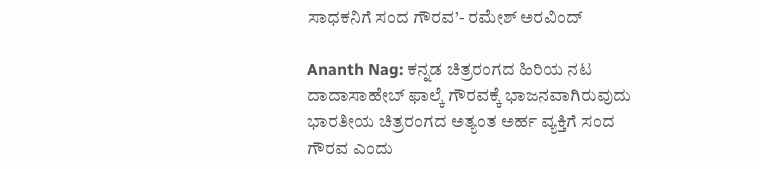ಸಾಧಕನಿಗೆ ಸಂದ ಗೌರವ’- ರಮೇಶ್ ಅರವಿಂದ್

Ananth Nag: ಕನ್ನಡ ಚಿತ್ರರಂಗದ ಹಿರಿಯ ನಟ ದಾದಾಸಾಹೇಬ್ ಫಾಲ್ಕೆ ಗೌರವಕ್ಕೆ ಭಾಜನವಾಗಿರುವುದು ಭಾರತೀಯ ಚಿತ್ರರಂಗದ ಅತ್ಯಂತ ಅರ್ಹ ವ್ಯಕ್ತಿಗೆ ಸಂದ ಗೌರವ ಎಂದು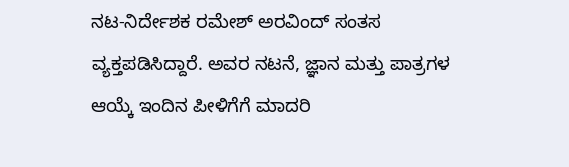ನಟ-ನಿರ್ದೇಶಕ ರಮೇಶ್ ಅರವಿಂದ್ ಸಂತಸ ವ್ಯಕ್ತಪಡಿಸಿದ್ದಾರೆ. ಅವರ ನಟನೆ, ಜ್ಞಾನ ಮತ್ತು ಪಾತ್ರಗಳ ಆಯ್ಕೆ ಇಂದಿನ ಪೀಳಿಗೆಗೆ ಮಾದರಿ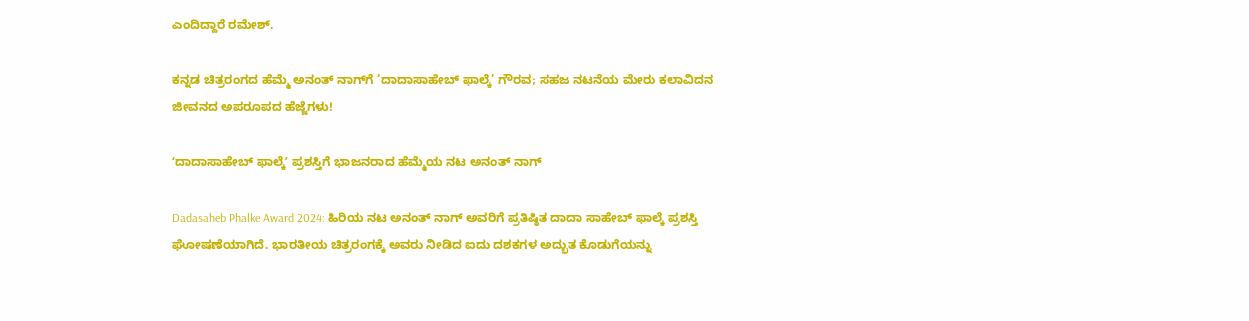ಎಂದಿದ್ದಾರೆ ರಮೇಶ್‌.

ಕನ್ನಡ ಚಿತ್ರರಂಗದ ಹೆಮ್ಮೆ ಅನಂತ್ ನಾಗ್‌ಗೆ ‘ದಾದಾಸಾಹೇಬ್ ಫಾಲ್ಕೆ’ ಗೌರವ; ಸಹಜ ನಟನೆಯ ಮೇರು ಕಲಾವಿದನ ಜೀವನದ ಅಪರೂಪದ ಹೆಜ್ಜೆಗಳು!

ʻದಾದಾಸಾಹೇಬ್ ಫಾಲ್ಕೆʼ ಪ್ರಶಸ್ತಿಗೆ ಭಾಜನರಾದ ಹೆಮ್ಮೆಯ ನಟ ಅನಂತ್ ನಾಗ್

Dadasaheb Phalke Award 2024: ಹಿರಿಯ ನಟ ಅನಂತ್ ನಾಗ್ ಅವರಿಗೆ ಪ್ರತಿಷ್ಠಿತ ದಾದಾ ಸಾಹೇಬ್‌ ಫಾಲ್ಕೆ ಪ್ರಶಸ್ತಿ ಘೋಷಣೆಯಾಗಿದೆ. ಭಾರತೀಯ ಚಿತ್ರರಂಗಕ್ಕೆ ಅವರು ನೀಡಿದ ಐದು ದಶಕಗಳ ಅದ್ಭುತ ಕೊಡುಗೆಯನ್ನು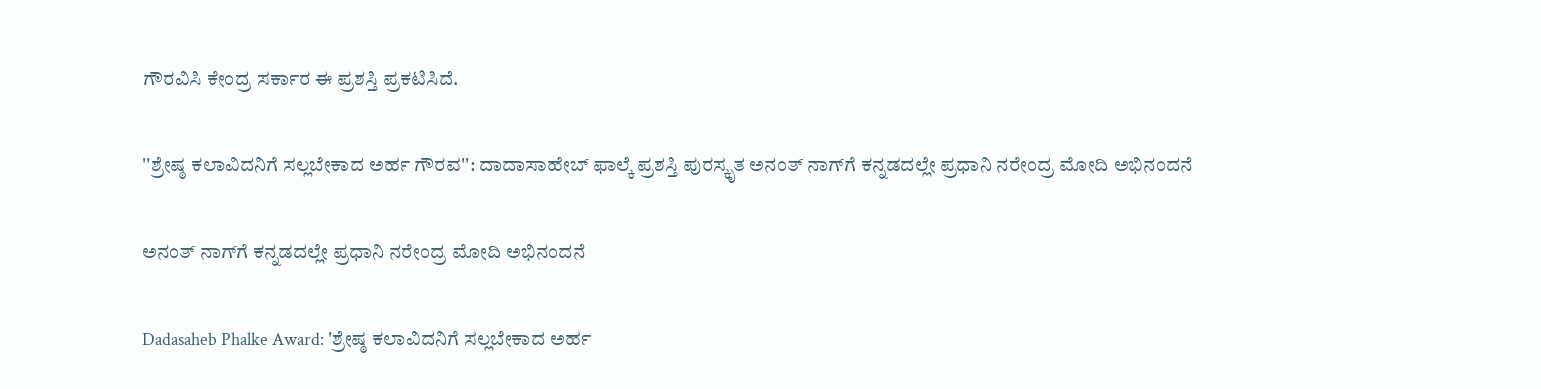ಗೌರವಿಸಿ ಕೇಂದ್ರ ಸರ್ಕಾರ ಈ ಪ್ರಶಸ್ತಿ ಪ್ರಕಟಿಸಿದೆ.

''ಶ್ರೇಷ್ಠ ಕಲಾವಿದನಿಗೆ ಸಲ್ಲಬೇಕಾದ ಅರ್ಹ ಗೌರವ'': ದಾದಾಸಾಹೇಬ್ ಫಾಲ್ಕೆ ಪ್ರಶಸ್ತಿ ಪುರಸ್ಕೃತ ಅನಂತ್‌ ನಾಗ್‌ಗೆ ಕನ್ನಡದಲ್ಲೇ ಪ್ರಧಾನಿ ನರೇಂದ್ರ ಮೋದಿ ಅಭಿನಂದನೆ

ಅನಂತ್‌ ನಾಗ್‌ಗೆ ಕನ್ನಡದಲ್ಲೇ ಪ್ರಧಾನಿ ನರೇಂದ್ರ ಮೋದಿ ಅಭಿನಂದನೆ

Dadasaheb Phalke Award: 'ಶ್ರೇಷ್ಠ ಕಲಾವಿದನಿಗೆ ಸಲ್ಲಬೇಕಾದ ಅರ್ಹ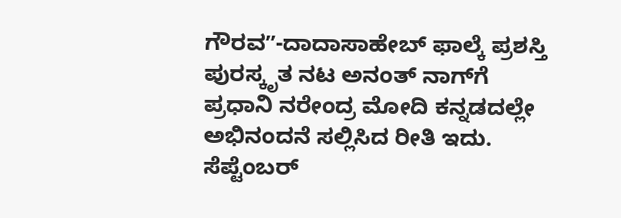ಗೌರವʼʼ-ದಾದಾಸಾಹೇಬ್ ಫಾಲ್ಕೆ ಪ್ರಶಸ್ತಿ ಪುರಸ್ಕೃತ ನಟ ಅನಂತ್‌ ನಾಗ್‌ಗೆ ಪ್ರಧಾನಿ ನರೇಂದ್ರ ಮೋದಿ ಕನ್ನಡದಲ್ಲೇ ಅಭಿನಂದನೆ ಸಲ್ಲಿಸಿದ ರೀತಿ ಇದು. ಸೆಪ್ಟೆಂಬರ್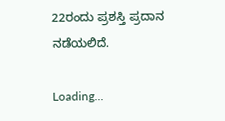22ರಂದು ಪ್ರಶಸ್ತಿ ಪ್ರದಾನ ನಡೆಯಲಿದೆ.

Loading...